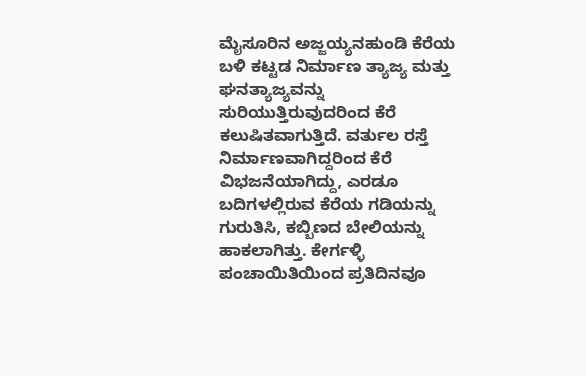ಮೈಸೂರಿನ ಅಜ್ಜಯ್ಯನಹುಂಡಿ ಕೆರೆಯ ಬಳಿ ಕಟ್ಟಡ ನಿರ್ಮಾಣ ತ್ಯಾಜ್ಯ ಮತ್ತು ಘನತ್ಯಾಜ್ಯವನ್ನು ಸುರಿಯುತ್ತಿರುವುದರಿಂದ ಕೆರೆ ಕಲುಷಿತವಾಗುತ್ತಿದೆ. ವರ್ತುಲ ರಸ್ತೆ ನಿರ್ಮಾಣವಾಗಿದ್ದರಿಂದ ಕೆರೆ ವಿಭಜನೆಯಾಗಿದ್ದು, ಎರಡೂ ಬದಿಗಳಲ್ಲಿರುವ ಕೆರೆಯ ಗಡಿಯನ್ನು ಗುರುತಿಸಿ, ಕಬ್ಬಿಣದ ಬೇಲಿಯನ್ನು ಹಾಕಲಾಗಿತ್ತು. ಕೇರ್ಗಳ್ಳಿ ಪಂಚಾಯಿತಿಯಿಂದ ಪ್ರತಿದಿನವೂ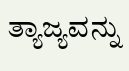ತ್ಯಾಜ್ಯವನ್ನು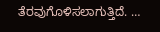ತೆರವುಗೊಳಿಸಲಾಗುತ್ತಿದೆ. …